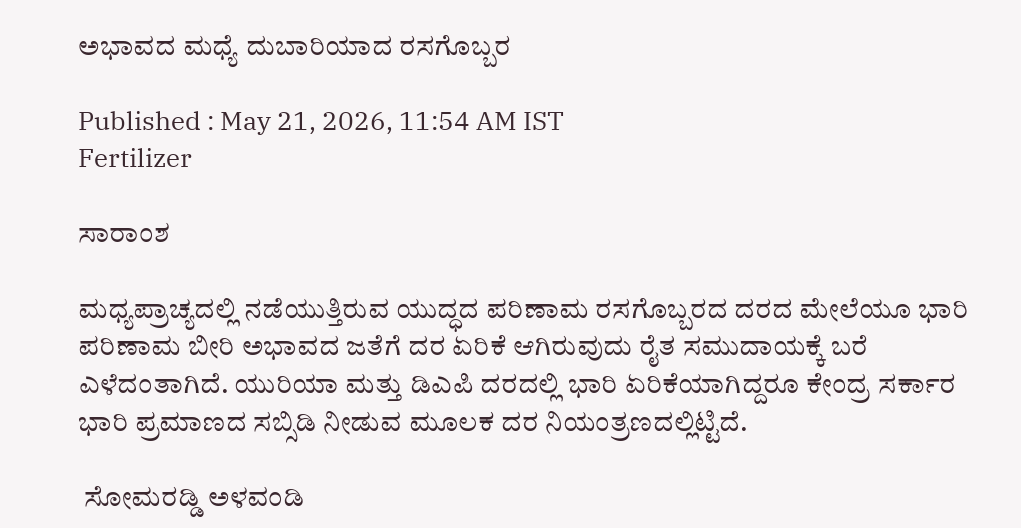ಅಭಾವದ ಮಧ್ಯೆ ದುಬಾರಿಯಾದ ರಸಗೊಬ್ಬರ

Published : May 21, 2026, 11:54 AM IST
Fertilizer

ಸಾರಾಂಶ

ಮಧ್ಯಪ್ರಾಚ್ಯದಲ್ಲಿ ನಡೆಯುತ್ತಿರುವ ಯುದ್ಧದ ಪರಿಣಾಮ ರಸಗೊಬ್ಬರದ ದರದ ಮೇಲೆಯೂ ಭಾರಿ ಪರಿಣಾಮ ಬೀರಿ ಅಭಾವದ ಜತೆಗೆ ದರ ಏರಿಕೆ ಆಗಿರುವುದು ರೈತ ಸಮುದಾಯಕ್ಕೆ ಬರೆ ಎಳೆದಂತಾಗಿದೆ. ಯುರಿಯಾ ಮತ್ತು ಡಿಎಪಿ ದರದಲ್ಲಿ ಭಾರಿ ಏರಿಕೆಯಾಗಿದ್ದರೂ ಕೇಂದ್ರ ಸರ್ಕಾರ ಭಾರಿ ಪ್ರಮಾಣದ ಸಬ್ಸಿಡಿ ನೀಡುವ ಮೂಲಕ ದರ ನಿಯಂತ್ರಣದಲ್ಲಿಟ್ಟಿದೆ.

 ಸೋಮರಡ್ಡಿ ಅಳವಂಡಿ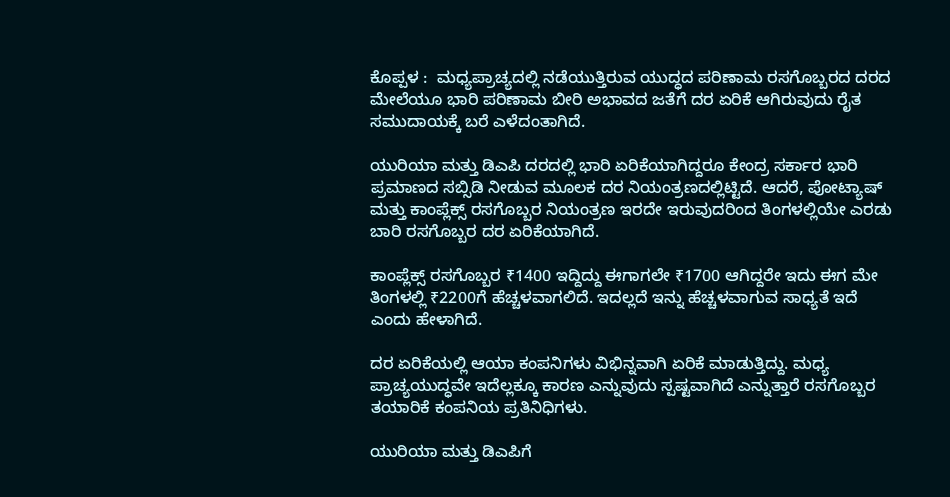ಕೊಪ್ಪಳ :  ಮಧ್ಯಪ್ರಾಚ್ಯದಲ್ಲಿ ನಡೆಯುತ್ತಿರುವ ಯುದ್ಧದ ಪರಿಣಾಮ ರಸಗೊಬ್ಬರದ ದರದ ಮೇಲೆಯೂ ಭಾರಿ ಪರಿಣಾಮ ಬೀರಿ ಅಭಾವದ ಜತೆಗೆ ದರ ಏರಿಕೆ ಆಗಿರುವುದು ರೈತ ಸಮುದಾಯಕ್ಕೆ ಬರೆ ಎಳೆದಂತಾಗಿದೆ.

ಯುರಿಯಾ ಮತ್ತು ಡಿಎಪಿ ದರದಲ್ಲಿ ಭಾರಿ ಏರಿಕೆಯಾಗಿದ್ದರೂ ಕೇಂದ್ರ ಸರ್ಕಾರ ಭಾರಿ ಪ್ರಮಾಣದ ಸಬ್ಸಿಡಿ ನೀಡುವ ಮೂಲಕ ದರ ನಿಯಂತ್ರಣದಲ್ಲಿಟ್ಟಿದೆ. ಆದರೆ, ಪೋಟ್ಯಾಷ್ ಮತ್ತು ಕಾಂಪ್ಲೆಕ್ಸ್ ರಸಗೊಬ್ಬರ ನಿಯಂತ್ರಣ ಇರದೇ ಇರುವುದರಿಂದ ತಿಂಗಳಲ್ಲಿಯೇ ಎರಡು ಬಾರಿ ರಸಗೊಬ್ಬರ ದರ ಏರಿಕೆಯಾಗಿದೆ.

ಕಾಂಪ್ಲೆಕ್ಸ್ ರಸಗೊಬ್ಬರ ₹1400 ಇದ್ದಿದ್ದು ಈಗಾಗಲೇ ₹1700 ಆಗಿದ್ದರೇ ಇದು ಈಗ ಮೇ ತಿಂಗಳಲ್ಲಿ ₹2200ಗೆ ಹೆಚ್ಚಳವಾಗಲಿದೆ. ಇದಲ್ಲದೆ ಇನ್ನು ಹೆಚ್ಚಳವಾಗುವ ಸಾಧ್ಯತೆ ಇದೆ ಎಂದು ಹೇಳಾಗಿದೆ.

ದರ ಏರಿಕೆಯಲ್ಲಿ ಆಯಾ ಕಂಪನಿಗಳು ವಿಭಿನ್ನವಾಗಿ ಏರಿಕೆ ಮಾಡುತ್ತಿದ್ದು. ಮಧ್ಯ ಪ್ರಾಚ್ಯಯುದ್ಧವೇ ಇದೆಲ್ಲಕ್ಕೂ ಕಾರಣ ಎನ್ನುವುದು ಸ್ಪಷ್ಟವಾಗಿದೆ ಎನ್ನುತ್ತಾರೆ ರಸಗೊಬ್ಬರ ತಯಾರಿಕೆ ಕಂಪನಿಯ ಪ್ರತಿನಿಧಿಗಳು.

ಯುರಿಯಾ ಮತ್ತು ಡಿಎಪಿಗೆ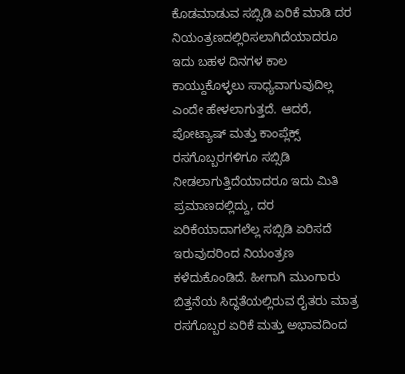ಕೊಡಮಾಡುವ ಸಬ್ಸಿಡಿ ಏರಿಕೆ ಮಾಡಿ ದರ ನಿಯಂತ್ರಣದಲ್ಲಿರಿಸಲಾಗಿದೆಯಾದರೂ ಇದು ಬಹಳ ದಿನಗಳ ಕಾಲ ಕಾಯ್ದುಕೊಳ್ಳಲು ಸಾಧ್ಯವಾಗುವುದಿಲ್ಲ ಎಂದೇ ಹೇಳಲಾಗುತ್ತದೆ. ಆದರೆ, ಪೋಟ್ಯಾಷ್ ಮತ್ತು ಕಾಂಪ್ಲೆಕ್ಸ್ ರಸಗೊಬ್ಬರಗಳಿಗೂ ಸಬ್ಸಿಡಿ ನೀಡಲಾಗುತ್ತಿದೆಯಾದರೂ ಇದು ಮಿತಿ ಪ್ರಮಾಣದಲ್ಲಿದ್ದು, ದರ ಏರಿಕೆಯಾದಾಗಲೆಲ್ಲ ಸಬ್ಸಿಡಿ ಏರಿಸದೆ ಇರುವುದರಿಂದ ನಿಯಂತ್ರಣ ಕಳೆದುಕೊಂಡಿದೆ. ಹೀಗಾಗಿ ಮುಂಗಾರು ಬಿತ್ತನೆಯ ಸಿದ್ಧತೆಯಲ್ಲಿರುವ ರೈತರು ಮಾತ್ರ ರಸಗೊಬ್ಬರ ಏರಿಕೆ ಮತ್ತು ಅಭಾವದಿಂದ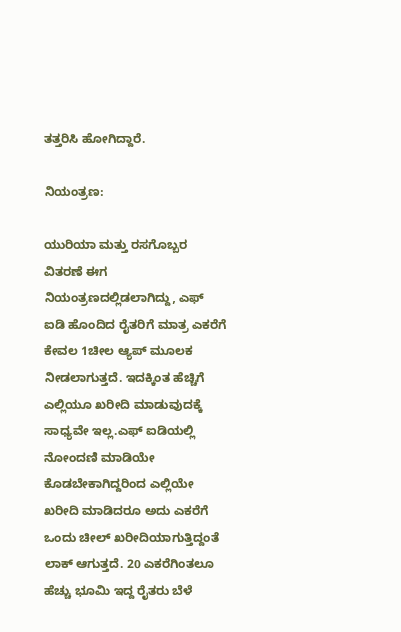ತತ್ತರಿಸಿ ಹೋಗಿದ್ದಾರೆ.

ನಿಯಂತ್ರಣ:

ಯುರಿಯಾ ಮತ್ತು ರಸಗೊಬ್ಬರ ವಿತರಣೆ ಈಗ ನಿಯಂತ್ರಣದಲ್ಲಿಡಲಾಗಿದ್ದು, ಎಫ್ ಐಡಿ ಹೊಂದಿದ ರೈತರಿಗೆ ಮಾತ್ರ ಎಕರೆಗೆ ಕೇವಲ 1ಚೀಲ ಆ್ಯಪ್ ಮೂಲಕ ನೀಡಲಾಗುತ್ತದೆ. ಇದಕ್ಕಿಂತ ಹೆಚ್ಚಿಗೆ ಎಲ್ಲಿಯೂ ಖರೀದಿ ಮಾಡುವುದಕ್ಕೆ ಸಾಧ್ಯವೇ ಇಲ್ಲ.ಎಫ್ ಐಡಿಯಲ್ಲಿ ನೋಂದಣಿ ಮಾಡಿಯೇ ಕೊಡಬೇಕಾಗಿದ್ದರಿಂದ ಎಲ್ಲಿಯೇ ಖರೀದಿ ಮಾಡಿದರೂ ಅದು ಎಕರೆಗೆ ಒಂದು ಚೀಲ್ ಖರೀದಿಯಾಗುತ್ತಿದ್ದಂತೆ ಲಾಕ್ ಆಗುತ್ತದೆ. 20 ಎಕರೆಗಿಂತಲೂ ಹೆಚ್ಚು ಭೂಮಿ ಇದ್ದ ರೈತರು ಬೆಳೆ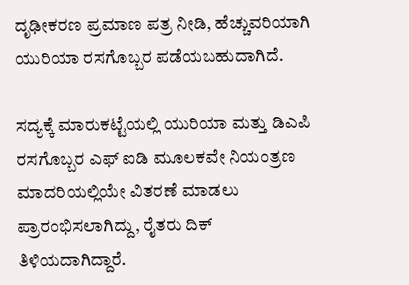ದೃಢೀಕರಣ ಪ್ರಮಾಣ ಪತ್ರ ನೀಡಿ, ಹೆಚ್ಚುವರಿಯಾಗಿ ಯುರಿಯಾ ರಸಗೊಬ್ಬರ ಪಡೆಯಬಹುದಾಗಿದೆ.

ಸದ್ಯಕ್ಕೆ ಮಾರುಕಟ್ಟೆಯಲ್ಲಿ ಯುರಿಯಾ ಮತ್ತು ಡಿಎಪಿ ರಸಗೊಬ್ಬರ ಎಫ್ ಐಡಿ ಮೂಲಕವೇ ನಿಯಂತ್ರಣ ಮಾದರಿಯಲ್ಲಿಯೇ ವಿತರಣೆ ಮಾಡಲು ಪ್ರಾರಂಭಿಸಲಾಗಿದ್ದು, ರೈತರು ದಿಕ್ ತಿಳಿಯದಾಗಿದ್ದಾರೆ.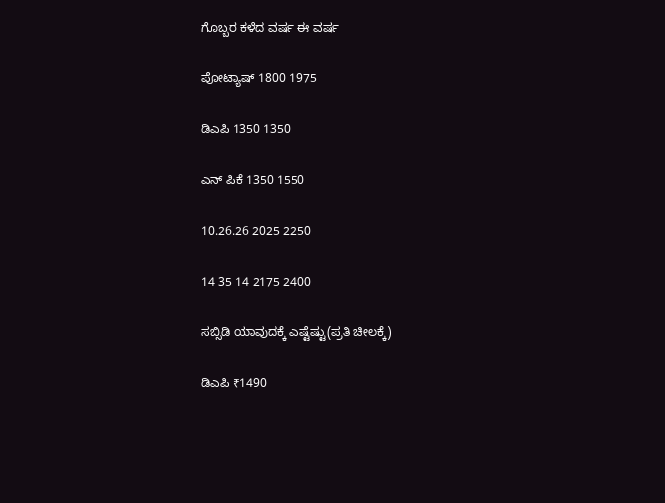ಗೊಬ್ಬರ ಕಳೆದ ವರ್ಷ ಈ ವರ್ಷ

ಪೋಟ್ಯಾಷ್ 1800 1975

ಡಿಎಪಿ 1350 1350

ಎನ್ ಪಿಕೆ 1350 1550

10.26.26 2025 2250

14 35 14 2175 2400

ಸಬ್ಸಿಡಿ ಯಾವುದಕ್ಕೆ ಎಷ್ಟೆಷ್ಟು(ಪ್ರತಿ ಚೀಲಕ್ಕೆ)

ಡಿಎಪಿ ₹1490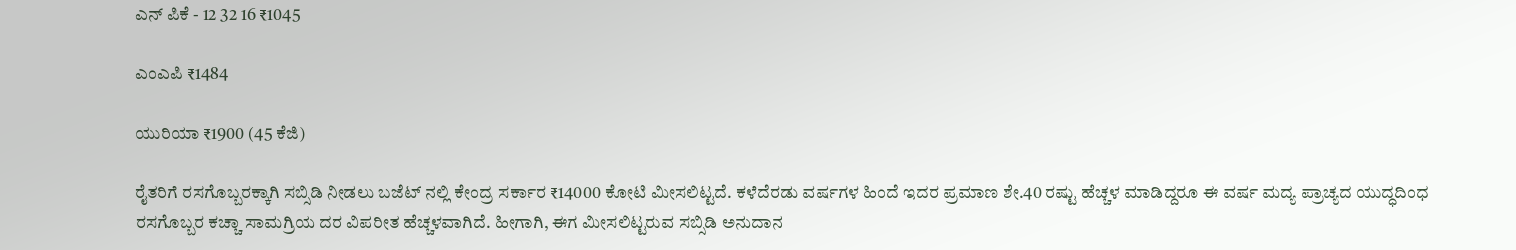ಎನ್ ಪಿಕೆ - 12 32 16 ₹1045

ಎಂಎಪಿ ₹1484

ಯುರಿಯಾ ₹1900 (45 ಕೆಜಿ)

ರೈತರಿಗೆ ರಸಗೊಬ್ಬರಕ್ಕಾಗಿ ಸಬ್ಸಿಡಿ ನೀಡಲು ಬಜೆಟ್ ನಲ್ಲಿ ಕೇಂದ್ರ ಸರ್ಕಾರ ₹14000 ಕೋಟಿ ಮೀಸಲಿಟ್ಟದೆ. ಕಳೆದೆರಡು ವರ್ಷಗಳ ಹಿಂದೆ ಇದರ ಪ್ರಮಾಣ ಶೇ.40 ರಷ್ಟು ಹೆಚ್ಚಳ ಮಾಡಿದ್ದರೂ ಈ ವರ್ಷ ಮದ್ಯ ಪ್ರಾಚ್ಯದ ಯುದ್ಧದಿಂಧ ರಸಗೊಬ್ಬರ ಕಚ್ಚಾ ಸಾಮಗ್ರಿಯ ದರ ವಿಪರೀತ ಹೆಚ್ಚಳವಾಗಿದೆ. ಹೀಗಾಗಿ, ಈಗ ಮೀಸಲಿಟ್ಟರುವ ಸಬ್ಸಿಡಿ ಅನುದಾನ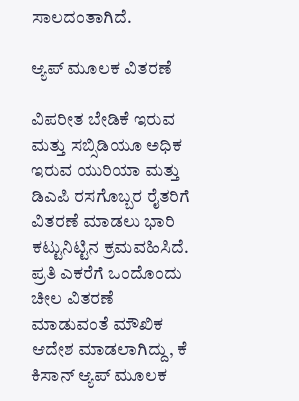ಸಾಲದಂತಾಗಿದೆ.

ಆ್ಯಪ್ ಮೂಲಕ ವಿತರಣೆ

ವಿಪರೀತ ಬೇಡಿಕೆ ಇರುವ ಮತ್ತು ಸಬ್ಸಿಡಿಯೂ ಅಧಿಕ ಇರುವ ಯುರಿಯಾ ಮತ್ತು ಡಿಎಪಿ ರಸಗೊಬ್ಬರ ರೈತರಿಗೆ ವಿತರಣೆ ಮಾಡಲು ಭಾರಿ ಕಟ್ಟುನಿಟ್ಟಿನ ಕ್ರಮವಹಿಸಿದೆ. ಪ್ರತಿ ಎಕರೆಗೆ ಒಂದೊಂದು ಚೀಲ ವಿತರಣೆ ಮಾಡುವಂತೆ ಮೌಖಿಕ ಆದೇಶ ಮಾಡಲಾಗಿದ್ದು, ಕೆ ಕಿಸಾನ್ ಆ್ಯಪ್ ಮೂಲಕ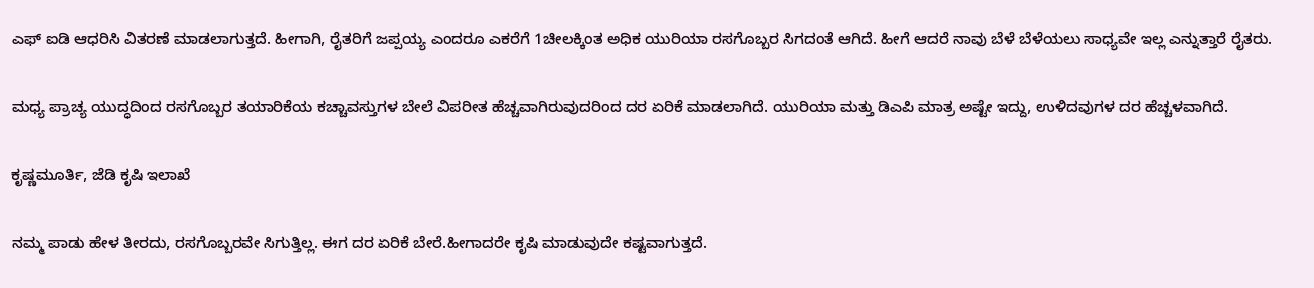ಎಫ್ ಐಡಿ ಆಧರಿಸಿ ವಿತರಣೆ ಮಾಡಲಾಗುತ್ತದೆ. ಹೀಗಾಗಿ, ರೈತರಿಗೆ ಜಪ್ಪಯ್ಯ ಎಂದರೂ ಎಕರೆಗೆ 1ಚೀಲಕ್ಕಿಂತ ಅಧಿಕ ಯುರಿಯಾ ರಸಗೊಬ್ಬರ ಸಿಗದಂತೆ ಆಗಿದೆ. ಹೀಗೆ ಆದರೆ ನಾವು ಬೆಳೆ ಬೆಳೆಯಲು ಸಾಧ್ಯವೇ ಇಲ್ಲ ಎನ್ನುತ್ತಾರೆ ರೈತರು.

ಮಧ್ಯ ಪ್ರಾಚ್ಯ ಯುದ್ಧದಿಂದ ರಸಗೊಬ್ಬರ ತಯಾರಿಕೆಯ ಕಚ್ಚಾವಸ್ತುಗಳ ಬೇಲೆ ವಿಪರೀತ ಹೆಚ್ಚವಾಗಿರುವುದರಿಂದ ದರ ಏರಿಕೆ ಮಾಡಲಾಗಿದೆ. ಯುರಿಯಾ ಮತ್ತು ಡಿಎಪಿ ಮಾತ್ರ ಅಷ್ಟೇ ಇದ್ದು, ಉಳಿದವುಗಳ ದರ ಹೆಚ್ಚಳವಾಗಿದೆ.

ಕೃಷ್ಣಮೂರ್ತಿ, ಜೆಡಿ ಕೃಷಿ ಇಲಾಖೆ

ನಮ್ಮ ಪಾಡು ಹೇಳ ತೀರದು, ರಸಗೊಬ್ಬರವೇ ಸಿಗುತ್ತಿಲ್ಲ. ಈಗ ದರ ಏರಿಕೆ ಬೇರೆ.ಹೀಗಾದರೇ ಕೃಷಿ ಮಾಡುವುದೇ ಕಷ್ಟವಾಗುತ್ತದೆ.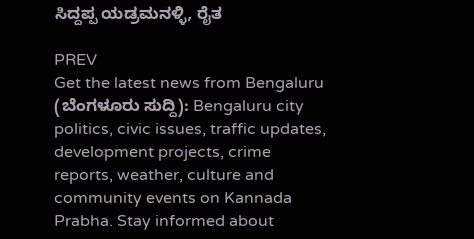ಸಿದ್ದಪ್ಪ ಯಡ್ರಮನಳ್ಳಿ, ರೈತ

PREV
Get the latest news from Bengaluru (ಬೆಂಗಳೂರು ಸುದ್ದಿ): Bengaluru city politics, civic issues, traffic updates, development projects, crime reports, weather, culture and community events on Kannada Prabha. Stay informed about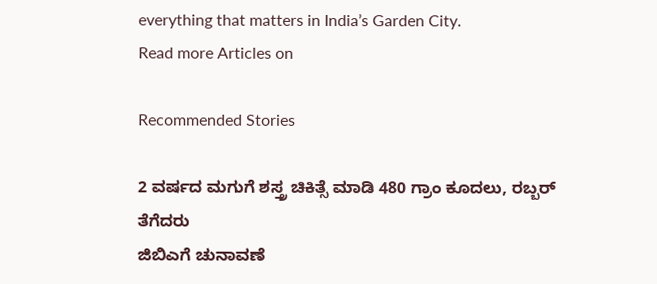everything that matters in India’s Garden City.
Read more Articles on

Recommended Stories

2 ವರ್ಷದ ಮಗುಗೆ ಶಸ್ತ್ರ ಚಿಕಿತ್ಸೆ ಮಾಡಿ 480 ಗ್ರಾಂ ಕೂದಲು, ರಬ್ಬರ್‌ ತೆಗೆದರು
ಜಿಬಿಎಗೆ ಚುನಾವಣೆ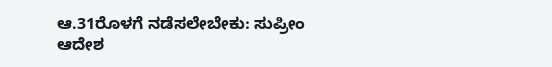ಆ.31ರೊಳಗೆ ನಡೆಸಲೇಬೇಕು: ಸುಪ್ರೀಂ ಆದೇಶ